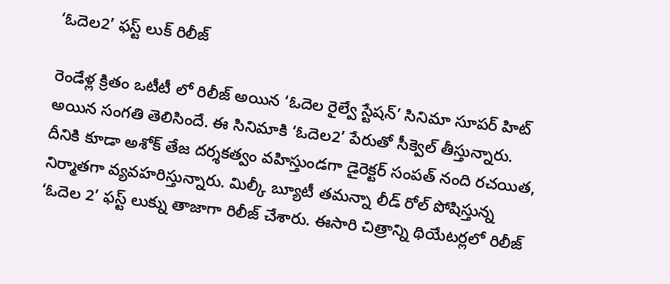‘ఓదెల2’ ఫస్ట్ లుక్ రిలీజ్

రెండేళ్ల క్రితం ఒటీటీ లో రిలీజ్ అయిన ‘ఓదెల రైల్వే స్టేషన్’ సినిమా సూపర్ హిట్ అయిన సంగతి తెలిసిందే. ఈ సినిమాకి ‘ఓదెల2’ పేరుతో సీక్వెల్ తీస్తున్నారు. దీనికి కూడా అశోక్ తేజ దర్శకత్వం వహిస్తుండగా డైరెక్టర్ సంపత్ నంది రచయిత, నిర్మాతగా వ్యవహరిస్తున్నారు. మిల్కీ బ్యూటీ తమన్నా లీడ్ రోల్ పోషిస్తున్న ‘ఓదెల 2’ ఫస్ట్ లుక్ను తాజాగా రిలీజ్ చేశారు. ఈసారి చిత్రాన్ని థియేటర్లలో రిలీజ్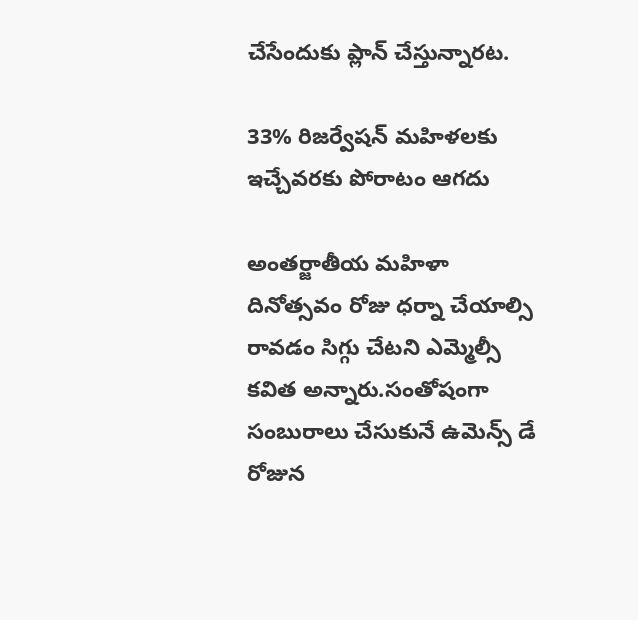చేసేందుకు ప్లాన్ చేస్తున్నారట.

33% రిజర్వేషన్ మహిళలకు ఇచ్చేవరకు పోరాటం ఆగదు

అంతర్జాతీయ మహిళా దినోత్సవం రోజు ధర్నా చేయాల్సి రావడం సిగ్గు చేటని ఎమ్మెల్సీ కవిత అన్నారు.సంతోషంగా సంబురాలు చేసుకునే ఉమెన్స్‌ డే రోజున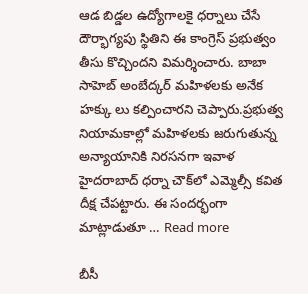ఆడ‌ బిడ్డల ఉద్యోగాల‌కై ధ‌ర్నాలు చేసే దౌర్భాగ్యపు స్థితిని ఈ కాంగ్రెస్‌ ప్రభుత్వం తీసు కొచ్చిందని విమర్శించారు. బాబా సాహెబ్‌ అంబేద్కర్‌ మహిళలకు అనేక హక్కు లు కల్పించారని చెప్పారు.ప్రభుత్వ నియామకాల్లో మహిళలకు జరుగుతున్న అన్యాయానికి నిరసనగా ఇవాళ హైదరాబాద్‌ ధర్నా చౌక్‌లో ఎమ్మెల్సీ కవిత దీక్ష చేప‌ట్టారు. ఈ సందర్భంగా మాట్లాడుతూ … Read more

బీసీ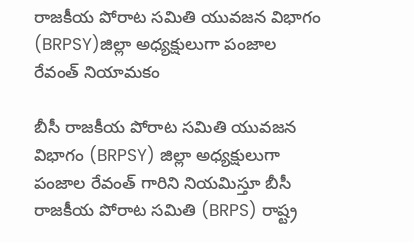రాజకీయ పోరాట సమితి యువజన విభాగం (BRPSY)జిల్లా అధ్యక్షులుగా పంజాల రేవంత్ నియామకం

బీసీ రాజకీయ పోరాట సమితి యువజన విభాగం (BRPSY) జిల్లా అధ్యక్షులుగా పంజాల రేవంత్ గారిని నియమిస్తూ బీసీ రాజకీయ పోరాట సమితి (BRPS) రాష్ట్ర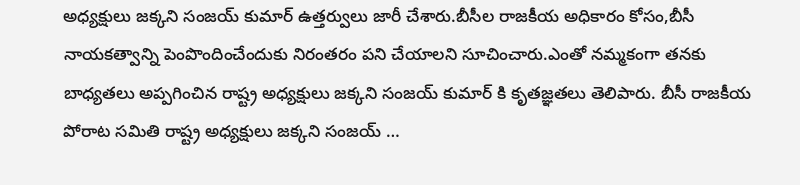అధ్యక్షులు జక్కని సంజయ్ కుమార్ ఉత్తర్వులు జారీ చేశారు.బీసీల రాజకీయ అధికారం కోసం,బీసీ నాయకత్వాన్ని పెంపొందించేందుకు నిరంతరం పని చేయాలని సూచించారు.ఎంతో నమ్మకంగా తనకు బాధ్యతలు అప్పగించిన రాష్ట్ర అధ్యక్షులు జక్కని సంజయ్ కుమార్ కి కృతజ్ఞతలు తెలిపారు. బీసీ రాజకీయ పోరాట సమితి రాష్ట్ర అధ్యక్షులు జక్కని సంజయ్ …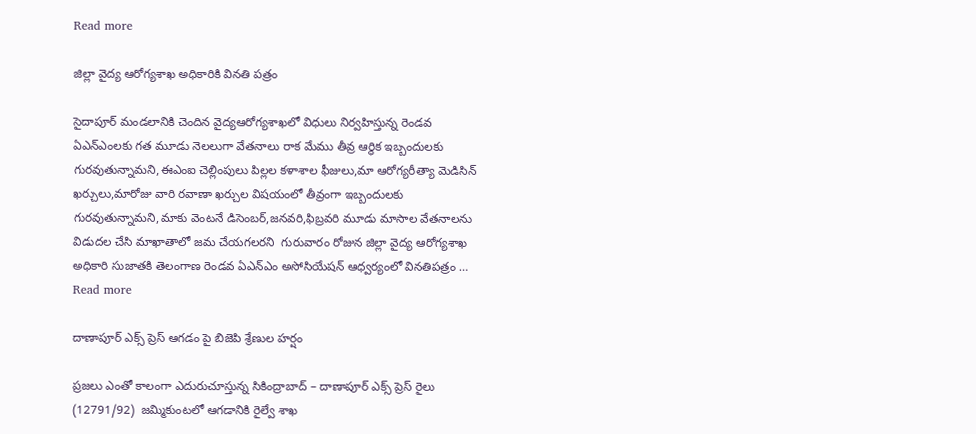Read more

జిల్లా వైద్య ఆరోగ్యశాఖ అధికారికి వినతి పత్రం

సైదాపూర్ మండలానికి చెందిన వైద్యఆరోగ్యశాఖలో విధులు నిర్వహిస్తున్న రెండవ ఏఎన్ఎంలకు గత మూడు నెలలుగా వేతనాలు రాక మేము తీవ్ర ఆర్థిక ఇబ్బందులకు గురవుతున్నామని,ఈఎంఐ చెల్లింపులు పిల్లల కళాశాల ఫీజులు,మా ఆరోగ్యరీత్యా మెడిసిన్ ఖర్చులు,మారోజు వారి రవాణా ఖర్చుల విషయంలో తీవ్రంగా ఇబ్బందులకు గురవుతున్నామని,మాకు వెంటనే డిసెంబర్,జనవరి,ఫిబ్రవరి మూడు మాసాల వేతనాలను విడుదల చేసి మాఖాతాలో జమ చేయగలరని  గురువారం రోజున జిల్లా వైద్య ఆరోగ్యశాఖ అధికారి సుజాతకి తెలంగాణ రెండవ ఏఎన్ఎం అసోసియేషన్ ఆధ్వర్యంలో వినతిపత్రం … Read more

దాణాపూర్ ఎక్స్ ప్రెస్ ఆగడం పై బిజెపి శ్రేణుల హర్షం

ప్రజలు ఎంతో కాలంగా ఎదురుచూస్తున్న సికింద్రాబాద్ – దాణాపూర్ ఎక్స్ ప్రెస్ రైలు (12791/92)  జమ్మికుంటలో ఆగడానికి రైల్వే శాఖ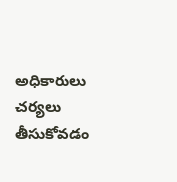అధికారులు చర్యలు తీసుకోవడం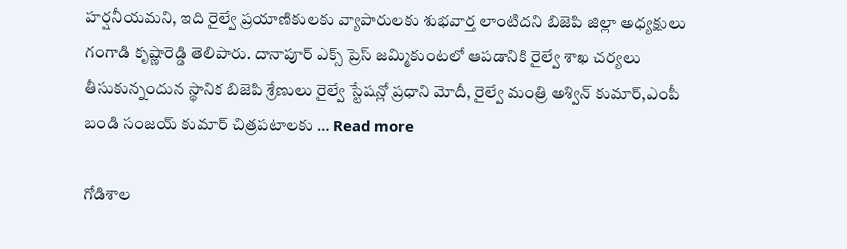హర్షనీయమని, ఇది రైల్వే ప్రయాణికులకు వ్యాపారులకు శుభవార్త లాంటిదని బిజెపి జిల్లా అధ్యక్షులు గంగాడి కృష్ణారెడ్డి తెలిపారు. దానాపూర్ ఎక్స్ ప్రెస్ జమ్మికుంటలో ఆపడానికి రైల్వే శాఖ చర్యలు తీసుకున్నందున స్థానిక బిజెపి శ్రేణులు రైల్వే స్టేషన్లో ప్రధాని మోదీ, రైల్వే మంత్రి అశ్విన్ కుమార్,ఎంపీ బండి సంజయ్ కుమార్ చిత్రపటాలకు … Read more

గోడిశాల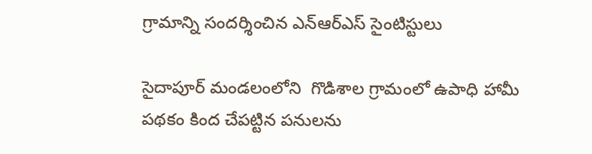గ్రామాన్ని సందర్శించిన ఎన్ఆర్ఎస్ సైంటిస్టులు

సైదాపూర్ మండలంలోని  గొడిశాల గ్రామంలో ఉపాధి హామీ పథకం కింద చేపట్టిన పనులను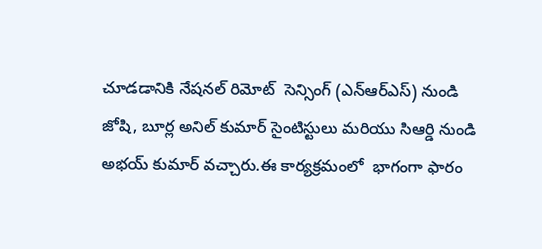చూడడానికి నేషనల్ రిమోట్  సెన్సింగ్ (ఎన్ఆర్ఎస్) నుండి జోషి, బూర్ల అనిల్ కుమార్ సైంటిస్టులు మరియు సిఆర్డి నుండి అభయ్ కుమార్ వచ్చారు.ఈ కార్యక్రమంలో  భాగంగా ఫారం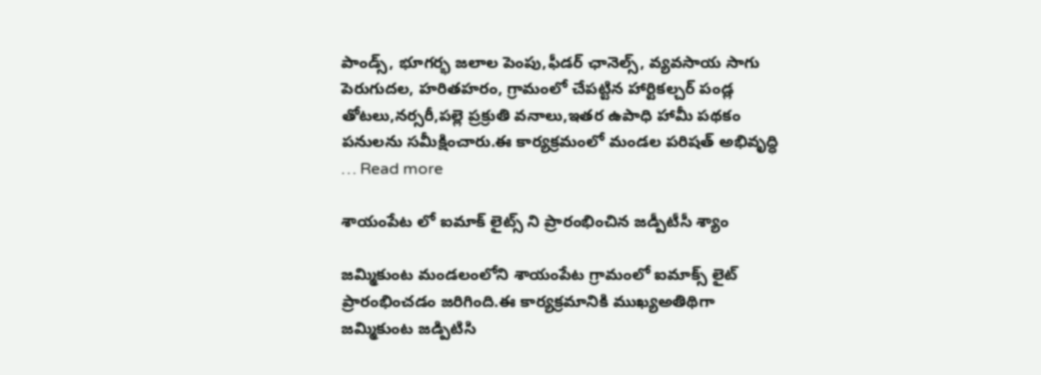పాండ్స్, భూగర్భ జలాల పెంపు,ఫీడర్ ఛానెల్స్, వ్యవసాయ సాగు పెరుగుదల, హరితహరం, గ్రామంలో చేపట్టిన హార్టికల్చర్ పండ్ల తోటలు,నర్సరీ,పల్లె ప్రక్రుతి వనాలు,ఇతర ఉపాధి హామీ పథకం పనులను సమీక్షించారు.ఈ కార్యక్రమంలో మండల పరిషత్ అభివృద్ధి … Read more

శాయంపేట లో ఐమాక్ లైట్స్ ని ప్రారంభించిన జడ్పీటీసీ శ్యాం

జమ్మికుంట మండలంలోని శాయంపేట గ్రామంలో ఐమాక్స్ లైట్ ప్రారంభించడం జరిగింది.ఈ కార్యక్రమానికి ముఖ్యఅతిథిగా జమ్మికుంట జడ్పిటిసి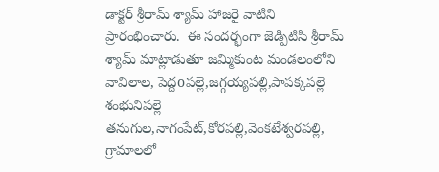డాక్టర్ శ్రీరామ్ శ్యామ్ హాజరై వాటిని ప్రారంభించారు.  ఈ సందర్భంగా జెడ్పిటిసి శ్రీరామ్ శ్యామ్ మాట్లాడుతూ జమ్మికుంట మండలంలోని వావిలాల, పెద్దoపల్లె,జగ్గయ్యపల్లి,పాపక్కపల్లె శంభునిపల్లె  తనుగుల,నాగంపేట్,కోరపల్లి,వెంకటేశ్వరపల్లి, గ్రామాలలో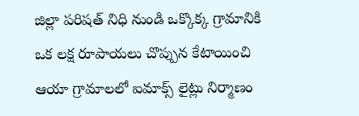జిల్లా పరిషత్ నిధి నుండి ఒక్కొక్క గ్రామానికి ఒక లక్ష రూపాయలు చొప్పున కేటాయించి ఆయా గ్రామాలలో ఐమాక్స్ లైట్లు నిర్మాణం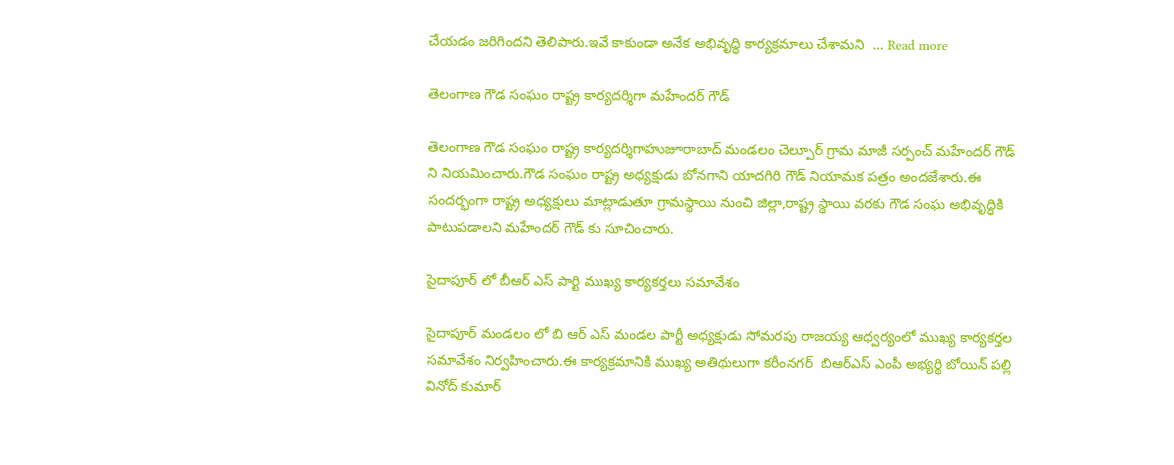చేయడం జరిగిందని తెలిపారు.ఇవే కాకుండా అనేక అభివృద్ధి కార్యక్రమాలు చేశామని  … Read more

తెలంగాణ గౌడ సంఘం రాష్ట్ర కార్యదర్శిగా మహేందర్ గౌడ్

తెలంగాణ గౌడ సంఘం రాష్ట్ర కార్యదర్శిగాహుజూరాబాద్ మండలం చెల్పూర్ గ్రామ మాజీ సర్పంచ్ మహేందర్ గౌడ్ ని నియమించారు.గౌడ సంఘం రాష్ట్ర అధ్యక్షుడు బోనగాని యాదగిరి గౌడ్ నియామక పత్రం అందజేశారు.ఈ సందర్భంగా రాష్ట్ర అధ్యక్షులు మాట్లాడుతూ గ్రామస్థాయి నుంచి జిల్లా,రాష్ట్ర స్థాయి వరకు గౌడ సంఘ అభివృద్ధికి పాటుపడాలని మహేందర్ గౌడ్ కు సూచించారు.

సైదాపూర్ లో బీఆర్ ఎస్ పార్టి ముఖ్య కార్యకర్తలు సమావేశం

సైదాపూర్ మండలం లో బి ఆర్ ఎస్ మండల పార్టీ అధ్యక్షుడు సోమరపు రాజయ్య ఆధ్వర్యంలో ముఖ్య కార్యకర్తల సమావేశం నిర్వహించారు.ఈ కార్యక్రమానికి ముఖ్య అతిథులుగా కరీంనగర్  బిఆర్ఎస్ ఎంపీ అభ్యర్థి బోయిన్ పల్లి వినోద్ కుమార్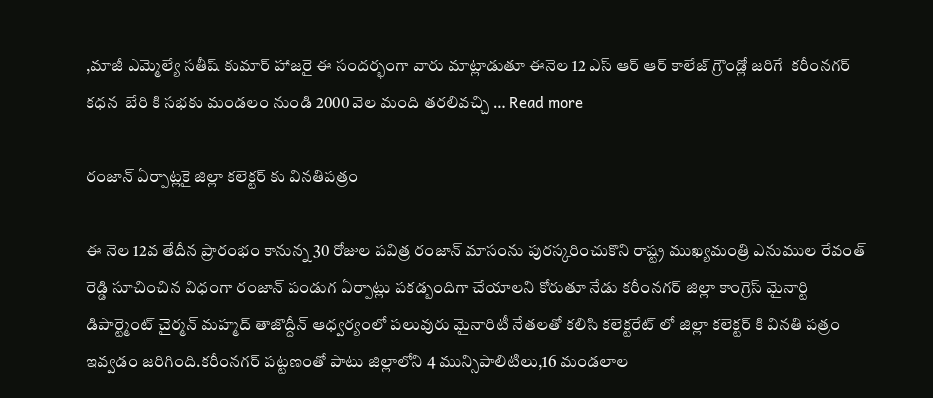,మాజీ ఎమ్మెల్యే సతీష్ కుమార్ హాజరై ఈ సందర్భంగా వారు మాట్లాడుతూ ఈనెల 12 ఎస్ ఆర్ ఆర్ కాలేజ్ గ్రౌండ్లో జరిగే  కరీంనగర్ కధన  బేరి కి సభకు మండలం నుండి 2000 వెల మంది తరలివచ్చి … Read more

రంజాన్ ఏర్పాట్లకై జిల్లా కలెక్టర్ కు వినతిపత్రం

ఈ నెల 12వ తేదీన ప్రారంభం కానున్న 30 రోజుల పవిత్ర రంజాన్ మాసంను పురస్కరించుకొని రాష్ట్ర ముఖ్యమంత్రి ఎనుముల రేవంత్ రెడ్డి సూచించిన విధంగా రంజాన్ పండుగ ఏర్పాట్లు పకడ్బందిగా చేయాలని కోరుతూ నేడు కరీంనగర్ జిల్లా కాంగ్రెస్ మైనార్టి డిపార్ట్మెంట్ చైర్మన్ మహ్మద్ తాజొద్దీన్ ఆధ్వర్యంలో పలువురు మైనారిటీ నేతలతో కలిసి కలెక్టరేట్ లో జిల్లా కలెక్టర్ కి వినతి పత్రం ఇవ్వడం జరిగింది.కరీంనగర్ పట్టణంతో పాటు జిల్లాలోని 4 మున్సిపాలిటిలు,16 మండలాల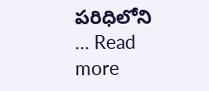పరిధిలోని … Read more